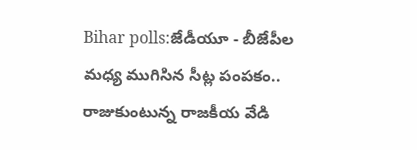Bihar polls:జేడీయూ - బీజేపీల మధ్య ముగిసిన సీట్ల పంపకం.. రాజుకుంటున్న రాజకీయ వేడి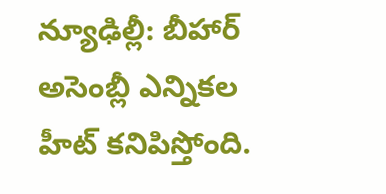న్యూఢిల్లీ: బీహార్ అసెంబ్లీ ఎన్నికల హీట్ కనిపిస్తోంది.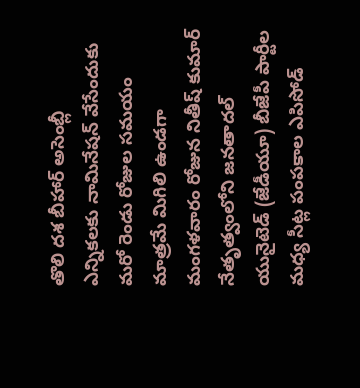తొలి దశ బీహార్ అసెంబ్లీ ఎన్నికలకు నామినేషన్ వేసేందుకు మరో రెండు రోజుల సమయం మాత్రమే మిగిలి ఉండగా మంగళవారం రోజున నితీష్ కుమార్ నేతృత్వంలోని జనతాదల్ యునైటెడ్ (జేడీయూ) బీజేపీ పార్టీల మధ్య సీట్ల పంపకాల ఎపిసోడ్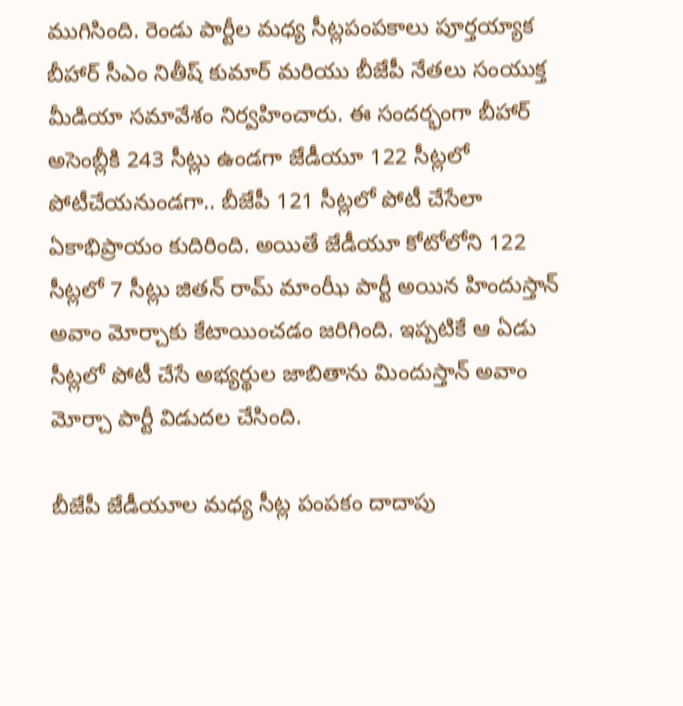ముగిసింది. రెండు పార్టీల మధ్య సీట్లపంపకాలు పూర్తయ్యాక బీహార్ సీఎం నితీష్ కుమార్ మరియు బీజేపీ నేతలు సంయుక్త మీడియా సమావేశం నిర్వహించారు. ఈ సందర్భంగా బీహార్‌ అసెంబ్లీకి 243 సీట్లు ఉండగా జేడీయూ 122 సీట్లలో పోటీచేయనుండగా.. బీజేపీ 121 సీట్లలో పోటీ చేసేలా ఏకాభిప్రాయం కుదిరింది. అయితే జేడీయూ కోటోలోని 122 సీట్లలో 7 సీట్లు జితన్ రామ్ మాంఝీ పార్టీ అయిన హిందుస్తాన్ అవాం మోర్చాకు కేటాయించడం జరిగింది. ఇప్పటికే ఆ ఏడు సీట్లలో పోటీ చేసే అభ్యర్థుల జాబితాను మిందుస్తాన్ అవాం మోర్చా పార్టీ విడుదల చేసింది.

బీజేపీ జేడీయూల మధ్య సీట్ల పంపకం దాదాపు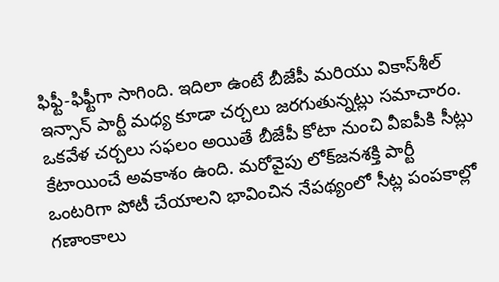ఫిఫ్టీ-ఫిఫ్టీగా సాగింది. ఇదిలా ఉంటే బీజేపీ మరియు వికాస్‌శీల్ ఇన్సాన్ పార్టీ మధ్య కూడా చర్చలు జరగుతున్నట్లు సమాచారం. ఒకవేళ చర్చలు సఫలం అయితే బీజేపీ కోటా నుంచి వీఐపీకి సీట్లు కేటాయించే అవకాశం ఉంది. మరోవైపు లోక్‌జనశక్తి పార్టీ ఒంటరిగా పోటీ చేయాలని భావించిన నేపథ్యంలో సీట్ల పంపకాల్లో గణాంకాలు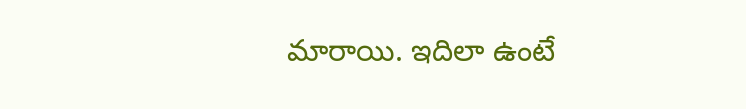మారాయి. ఇదిలా ఉంటే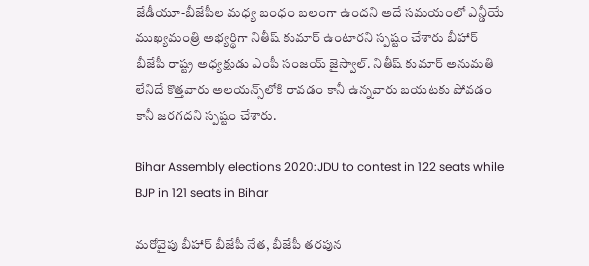జేడీయూ-బీజేపీల మధ్య బంధం బలంగా ఉందని అదే సమయంలో ఎన్డీయే ముఖ్యమంత్రి అభ్యర్థిగా నితీష్ కుమార్ ఉంటారని స్పష్టం చేశారు బీహార్ బీజేపీ రాష్ట్ర అధ్యక్షుడు ఎంపీ సంజయ్ జైస్వాల్. నితీష్ కుమార్ అనుమతి లేనిదే కొత్తవారు అలయన్స్‌లోకి రావడం కానీ ఉన్నవారు బయటకు పోవడం కానీ జరగదని స్పష్టం చేశారు.

Bihar Assembly elections 2020:JDU to contest in 122 seats while BJP in 121 seats in Bihar

మరోవైపు బీహార్ బీజేపీ నేత, బీజేపీ తరపున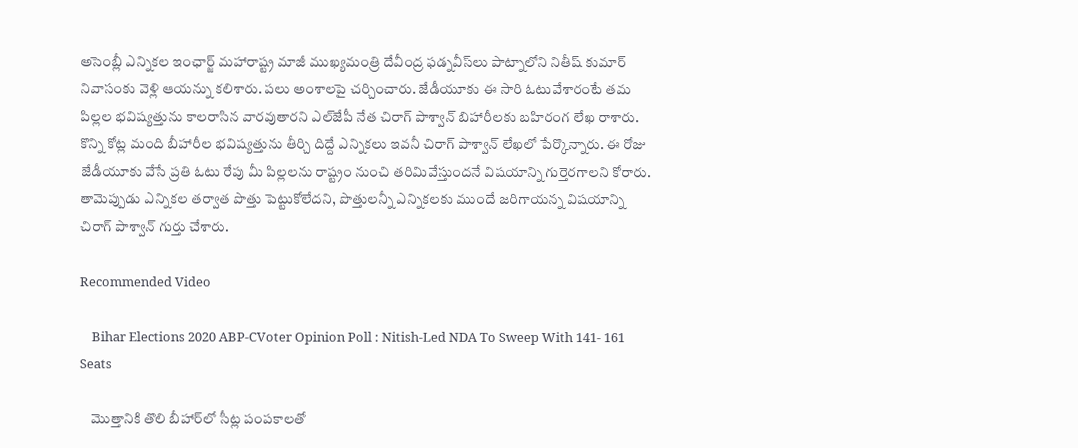అసెంబ్లీ ఎన్నికల ఇంఛార్జ్‌ మహారాష్ట్ర మాజీ ముఖ్యమంత్రి దేవీంద్ర ఫడ్నవీస్‌లు పాట్నాలోని నితీష్ కుమార్ నివాసంకు వెళ్లి ఆయన్ను కలిశారు. పలు అంశాలపై చర్చించారు. జేడీయూకు ఈ సారి ఓటువేశారంటే తమ పిల్లల భవిష్యత్తును కాలరాసిన వారవుతారని ఎల్‌జేపీ నేత చిరాగ్ పాశ్వాన్ బిహారీలకు బహిరంగ లేఖ రాశారు. కొన్ని కోట్ల మంది బీహారీల భవిష్యత్తును తీర్చి దిద్దే ఎన్నికలు ఇవనీ చిరాగ్ పాశ్వాన్ లేఖలో పేర్కొన్నారు. ఈ రోజు జేడీయూకు వేసే ప్రతి ఓటు రేపు మీ పిల్లలను రాష్ట్రం నుంచి తరిమివేస్తుందనే విషయాన్ని గుర్తెరగాలని కోరారు. తామెప్పుడు ఎన్నికల తర్వాత పొత్తు పెట్టుకోలేదని, పొత్తులన్నీ ఎన్నికలకు ముందే జరిగాయన్న విషయాన్ని చిరాగ్ పాశ్వాన్ గుర్తు చేశారు.

Recommended Video

    Bihar Elections 2020 ABP-CVoter Opinion Poll : Nitish-Led NDA To Sweep With 141- 161 Seats

    మొత్తానికి తొలి బీహార్‌లో సీట్ల పంపకాలతో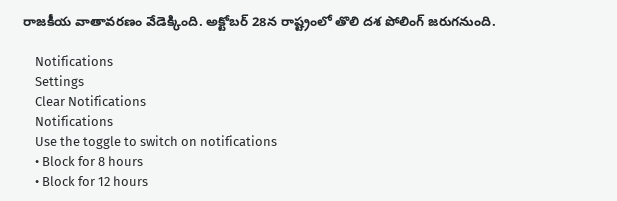రాజకీయ వాతావరణం వేడెక్కింది. అక్టోబర్ 28న రాష్ట్రంలో తొలి దశ పోలింగ్ జరుగనుంది.

    Notifications
    Settings
    Clear Notifications
    Notifications
    Use the toggle to switch on notifications
    • Block for 8 hours
    • Block for 12 hours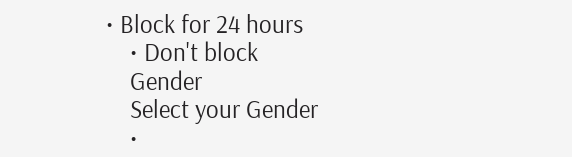• Block for 24 hours
    • Don't block
    Gender
    Select your Gender
    •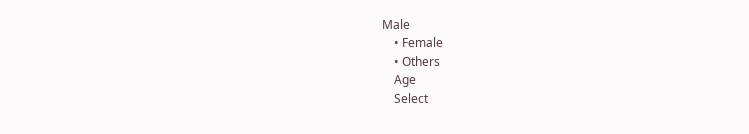Male
    • Female
    • Others
    Age
    Select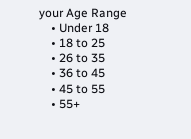your Age Range
    • Under 18
    • 18 to 25
    • 26 to 35
    • 36 to 45
    • 45 to 55
    • 55+